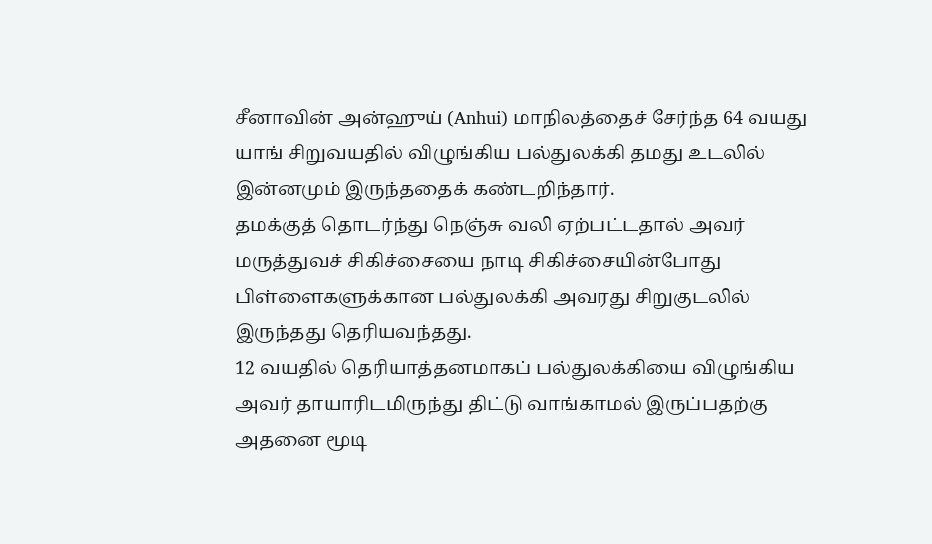சீனாவின் அன்ஹுய் (Anhui) மாநிலத்தைச் சேர்ந்த 64 வயது யாங் சிறுவயதில் விழுங்கிய பல்துலக்கி தமது உடலில் இன்னமும் இருந்ததைக் கண்டறிந்தார்.
தமக்குத் தொடர்ந்து நெஞ்சு வலி ஏற்பட்டதால் அவர் மருத்துவச் சிகிச்சையை நாடி சிகிச்சையின்போது பிள்ளைகளுக்கான பல்துலக்கி அவரது சிறுகுடலில் இருந்தது தெரியவந்தது.
12 வயதில் தெரியாத்தனமாகப் பல்துலக்கியை விழுங்கிய அவர் தாயாரிடமிருந்து திட்டு வாங்காமல் இருப்பதற்கு அதனை மூடி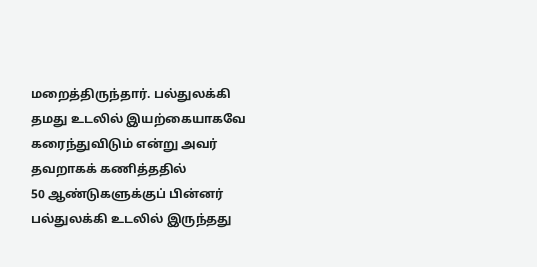மறைத்திருந்தார். பல்துலக்கி தமது உடலில் இயற்கையாகவே கரைந்துவிடும் என்று அவர் தவறாகக் கணித்ததில்
50 ஆண்டுகளுக்குப் பின்னர் பல்துலக்கி உடலில் இருந்தது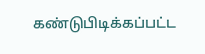கண்டுபிடிக்கப்பட்ட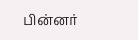பின்னர்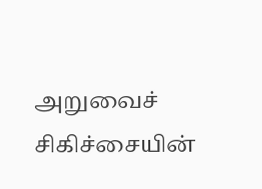அறுவைச் சிகிச்சையின்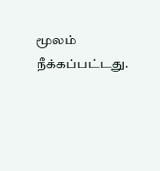மூலம் நீக்கப்பட்டது.